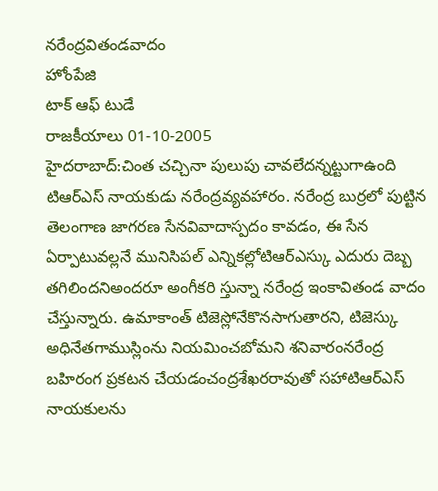నరేంద్రవితండవాదం
హోంపేజి
టాక్ ఆఫ్ టుడే
రాజకీయాలు 01-10-2005
హైదరాబాద్:చింత చచ్చినా పులుపు చావలేదన్నట్టుగాఉంది టిఆర్ఎస్ నాయకుడు నరేంద్రవ్యవహారం. నరేంద్ర బుర్రలో పుట్టిన తెలంగాణ జాగరణ సేనవివాదాస్పదం కావడం, ఈ సేన ఏర్పాటువల్లనే మునిసిపల్ ఎన్నికల్లోటిఆర్ఎస్కు ఎదురు దెబ్బ తగిలిందనిఅందరూ అంగీకరి స్తున్నా నరేంద్ర ఇంకావితండ వాదం చేస్తున్నారు. ఉమాకాంత్ టిజెస్లోనేకొనసాగుతారని, టిజెస్కు అధినేతగాముస్లింను నియమించబోమని శనివారంనరేంద్ర బహిరంగ ప్రకటన చేయడంచంద్రశేఖరరావుతో సహాటిఆర్ఎస్ నాయకులను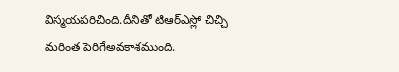విస్మయపరిచింది.దీనితో టిఆర్ఎస్లో చిచ్చి మరింత పెరిగేఅవకాశముంది.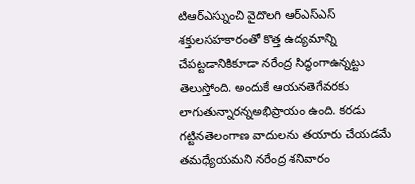టిఆర్ఎస్నుంచి వైదొలగి ఆర్ఎస్ఎస్ శక్తులసహకారంతో కొత్త ఉద్యమాన్ని చేపట్టడానికికూడా నరేంద్ర సిద్ధంగాఉన్నట్టు తెలుస్తోంది. అందుకే ఆయనతెగేవరకు లాగుతున్నారన్నఅభిప్రాయం ఉంది. కరడు గట్టినతెలంగాణ వాదులను తయారు చేయడమే తమధ్యేయమని నరేంద్ర శనివారం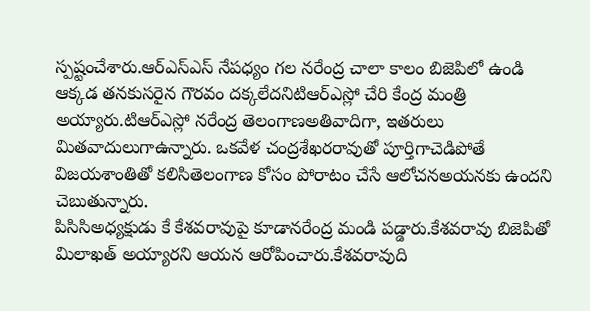స్పష్టంచేశారు.ఆర్ఎస్ఎస్ నేపధ్యం గల నరేంద్ర చాలా కాలం బిజెపిలో ఉండి ఆక్కడ తనకుసరైన గౌరవం దక్కలేదనిటిఆర్ఎస్లో చేరి కేంద్ర మంత్రి అయ్యారు.టిఆర్ఎస్లో నరేంద్ర తెలంగాణఅతివాదిగా, ఇతరులు మితవాదులుగాఉన్నారు. ఒకవేళ చంద్రశేఖరరావుతో పూర్తిగాచెడిపోతే విజయశాంతితో కలిసితెలంగాణ కోసం పోరాటం చేసే ఆలోచనఅయనకు ఉందని చెబుతున్నారు.
పిసిసిఅధ్యక్షుడు కే కేశవరావుపై కూడానరేంద్ర మండి పడ్డారు.కేశవరావు బిజెపితో మిలాఖత్ అయ్యారని ఆయన ఆరోపించారు.కేశవరావుది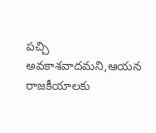పచ్చి అవకాశవాదమని,ఆయన రాజకీయాలకు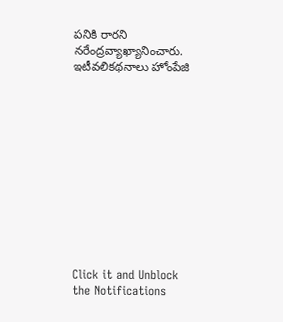పనికి రారని నరేంద్రవ్యాఖ్యానించారు.
ఇటీవలికథనాలు హోంపేజి












Click it and Unblock the Notifications